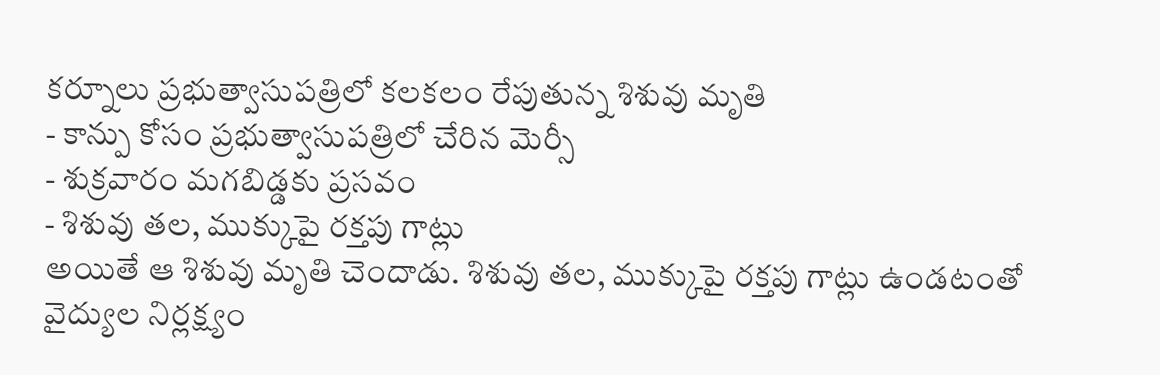కర్నూలు ప్రభుత్వాసుపత్రిలో కలకలం రేపుతున్న శిశువు మృతి
- కాన్పు కోసం ప్రభుత్వాసుపత్రిలో చేరిన మెర్సీ
- శుక్రవారం మగబిడ్డకు ప్రసవం
- శిశువు తల, ముక్కుపై రక్తపు గాట్లు
అయితే ఆ శిశువు మృతి చెందాడు. శిశువు తల, ముక్కుపై రక్తపు గాట్లు ఉండటంతో వైద్యుల నిర్లక్ష్యం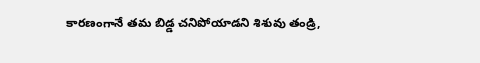కారణంగానే తమ బిడ్డ చనిపోయాడని శిశువు తండ్రి,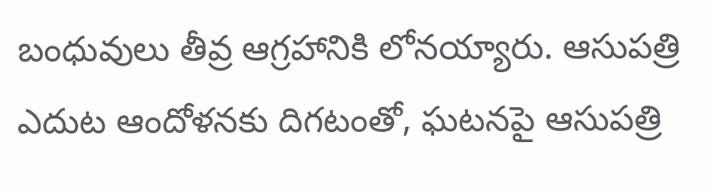బంధువులు తీవ్ర ఆగ్రహానికి లోనయ్యారు. ఆసుపత్రి ఎదుట ఆందోళనకు దిగటంతో, ఘటనపై ఆసుపత్రి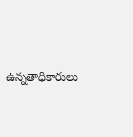ఉన్నతాధికారులు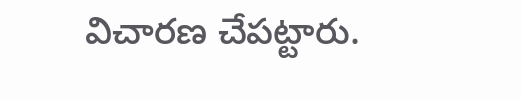విచారణ చేపట్టారు.